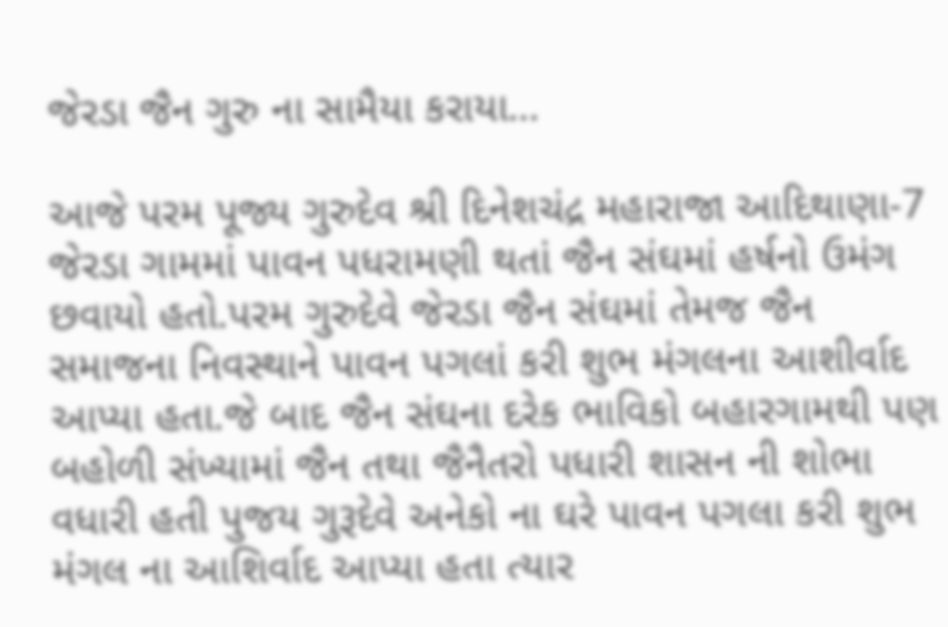જેરડા જૈન ગુરુ ના સામૈયા કરાયા…

આજે પરમ પૂજ્ય ગુરુદેવ શ્રી દિનેશચંદ્ર મહારાજા આદિથાણા-7 જેરડા ગામમાં પાવન પધરામણી થતાં જૈન સંઘમાં હર્ષનો ઉમંગ છવાયો હતો.પરમ ગુરુદેવે જેરડા જૈન સંઘમાં તેમજ જૈન સમાજના નિવસ્થાને પાવન પગલાં કરી શુભ મંગલના આશીર્વાદ આપ્યા હતા.જે બાદ જૈન સંઘના દરેક ભાવિકો બહારગામથી પણ બહોળી સંખ્યામાં જૈન તથા જૈનૈતરો પધારી શાસન ની શોભા વધારી હતી પુજય ગુરૂદેવે અનેકો ના ઘરે પાવન પગલા કરી શુભ મંગલ ના આશિર્વાદ આપ્યા હતા ત્યાર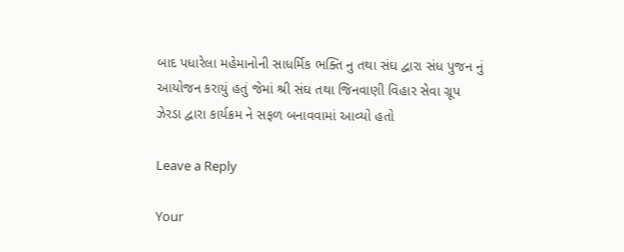બાદ પધારેલા મહેમાનોની સાધર્મિક ભક્તિ નુ તથા સંઘ દ્વારા સંધ પુજન નું આયોજન કરાયું હતું જેમાં શ્રી સંઘ તથા જિનવાણી વિહાર સેવા ગ્રૂપ ઝેરડા દ્વારા કાર્યક્રમ ને સફળ બનાવવામાં આવ્યો હતો

Leave a Reply

Your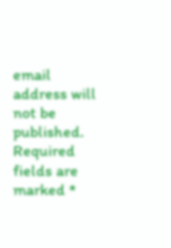email address will not be published. Required fields are marked *